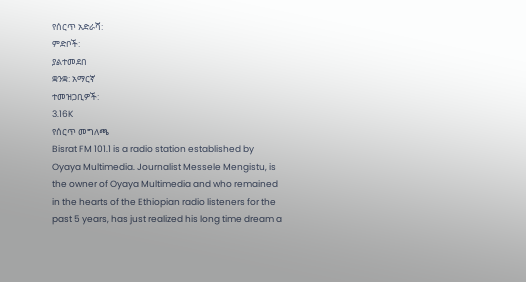የሰርጥ አድራሻ:
ምድቦች:
ያልተመደበ
ቋንቋ: አማርኛ
ተመዝጋቢዎች:
3.16K
የሰርጥ መግለጫ
Bisrat FM 101.1 is a radio station established by Oyaya Multimedia. Journalist Messele Mengistu, is the owner of Oyaya Multimedia and who remained in the hearts of the Ethiopian radio listeners for the past 5 years, has just realized his long time dream a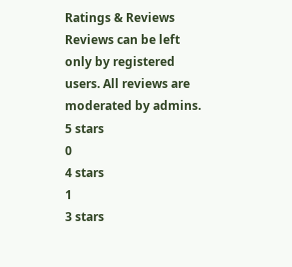Ratings & Reviews
Reviews can be left only by registered users. All reviews are moderated by admins.
5 stars
0
4 stars
1
3 stars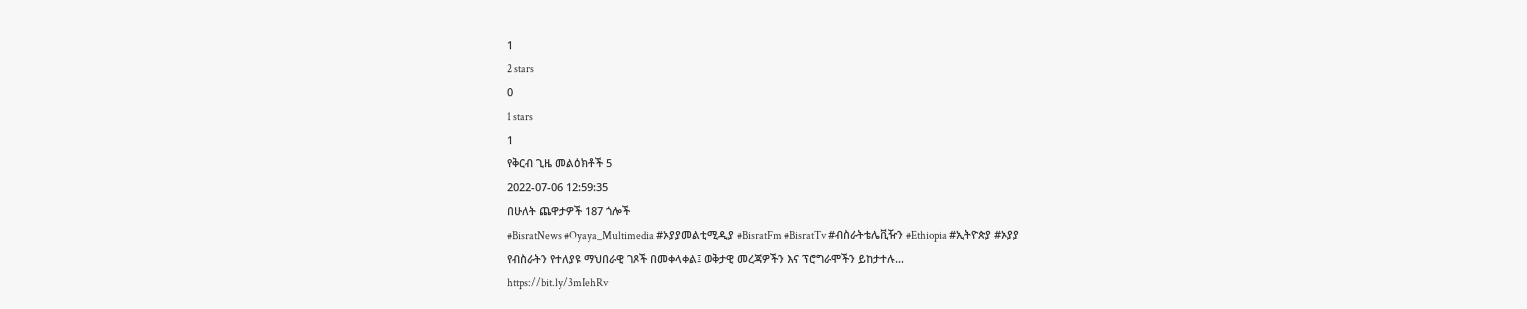1
2 stars
0
1 stars
1
የቅርብ ጊዜ መልዕክቶች 5
2022-07-06 12:59:35
በሁለት ጨዋታዎች 187 ጎሎች
#BisratNews #Oyaya_Multimedia #ኦያያመልቲሚዲያ #BisratFm #BisratTv #ብስራትቴሌቪዥን #Ethiopia #ኢትዮጵያ #ኦያያ
የብስራትን የተለያዩ ማህበራዊ ገጾች በመቀላቀል፤ ወቅታዊ መረጃዎችን እና ፕሮግራሞችን ይከታተሉ…
https://bit.ly/3mIehRv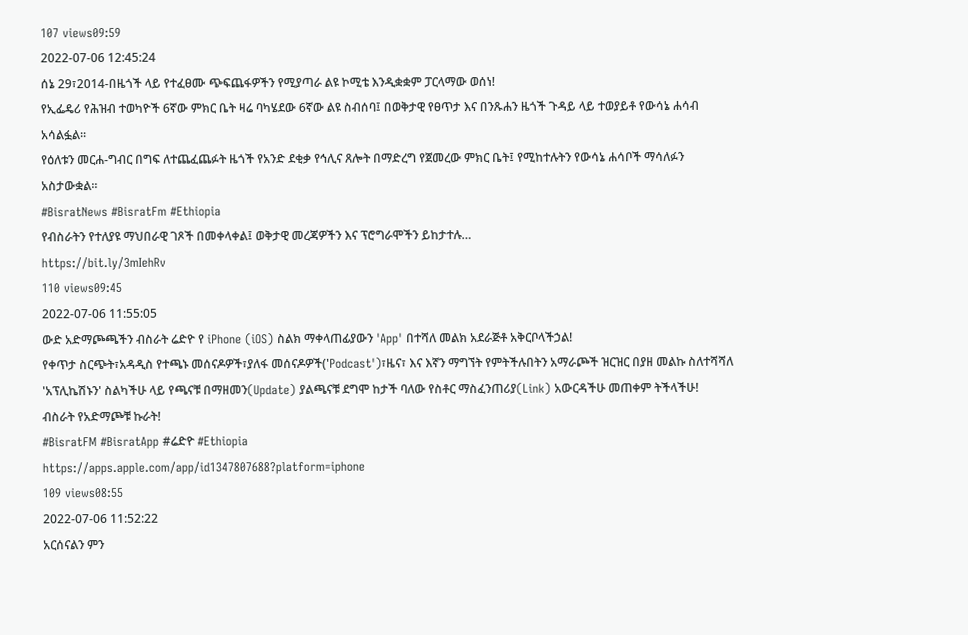107 views09:59
2022-07-06 12:45:24
ሰኔ 29፣2014-በዜጎች ላይ የተፈፀሙ ጭፍጨፋዎችን የሚያጣራ ልዩ ኮሚቴ እንዲቋቋም ፓርላማው ወሰነ!
የኢፌዴሪ የሕዝብ ተወካዮች 6ኛው ምክር ቤት ዛሬ ባካሄደው 6ኛው ልዩ ስብሰባ፤ በወቅታዊ የፀጥታ እና በንጹሐን ዜጎች ጉዳይ ላይ ተወያይቶ የውሳኔ ሐሳብ አሳልፏል፡፡
የዕለቱን መርሐ-ግብር በግፍ ለተጨፈጨፉት ዜጎች የአንድ ደቂቃ የኅሊና ጸሎት በማድረግ የጀመረው ምክር ቤት፤ የሚከተሉትን የውሳኔ ሐሳቦች ማሳለፉን አስታውቋል፡፡
#BisratNews #BisratFm #Ethiopia
የብስራትን የተለያዩ ማህበራዊ ገጾች በመቀላቀል፤ ወቅታዊ መረጃዎችን እና ፕሮግራሞችን ይከታተሉ…
https://bit.ly/3mIehRv
110 views09:45
2022-07-06 11:55:05
ውድ አድማጮጫችን ብስራት ሬድዮ የ iPhone (iOS) ስልክ ማቀላጠፊያውን 'App' በተሻለ መልክ አደራጅቶ አቅርቦላችኃል!
የቀጥታ ስርጭት፣አዳዲስ የተጫኑ መሰናዶዎች፣ያለፋ መሰናዶዎች('Podcast')፣ዜና፣ እና እኛን ማግኘት የምትችሉበትን አማራጮች ዝርዝር በያዘ መልኩ ስለተሻሻለ 'አፕሊኬሽኑን' ስልካችሁ ላይ የጫናቹ በማዘመን(Update) ያልጫናቹ ደግሞ ከታች ባለው የስቶር ማስፈንጠሪያ(Link) አውርዳችሁ መጠቀም ትችላችሁ!
ብስራት የአድማጮቹ ኩራት!
#BisratFM #BisratApp #ሬድዮ #Ethiopia
https://apps.apple.com/app/id1347807688?platform=iphone
109 views08:55
2022-07-06 11:52:22
አርሰናልን ምን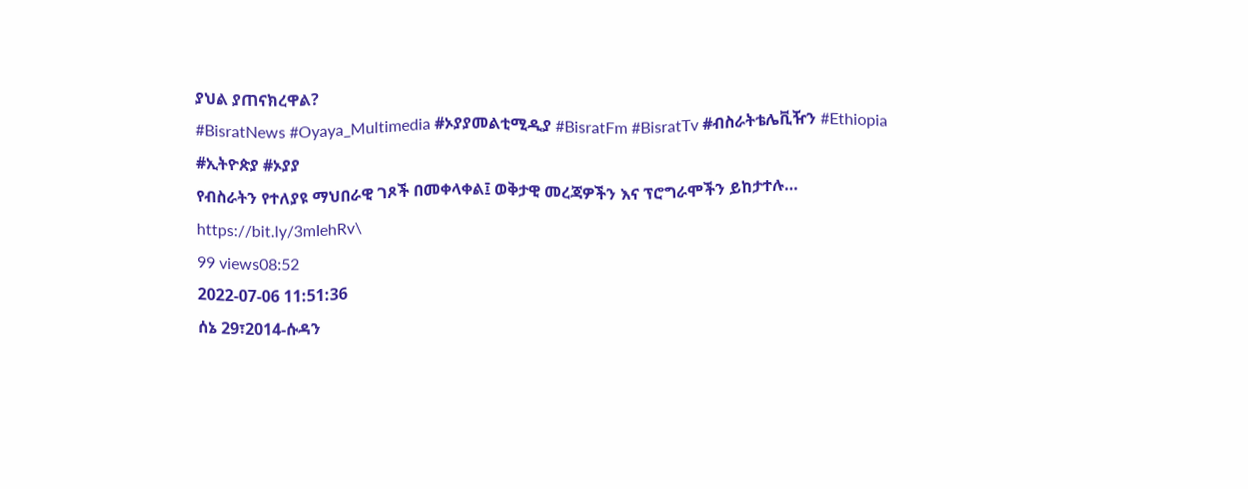ያህል ያጠናክረዋል?
#BisratNews #Oyaya_Multimedia #ኦያያመልቲሚዲያ #BisratFm #BisratTv #ብስራትቴሌቪዥን #Ethiopia #ኢትዮጵያ #ኦያያ
የብስራትን የተለያዩ ማህበራዊ ገጾች በመቀላቀል፤ ወቅታዊ መረጃዎችን እና ፕሮግራሞችን ይከታተሉ…
https://bit.ly/3mIehRv\
99 views08:52
2022-07-06 11:51:36
ሰኔ 29፣2014-ሱዳን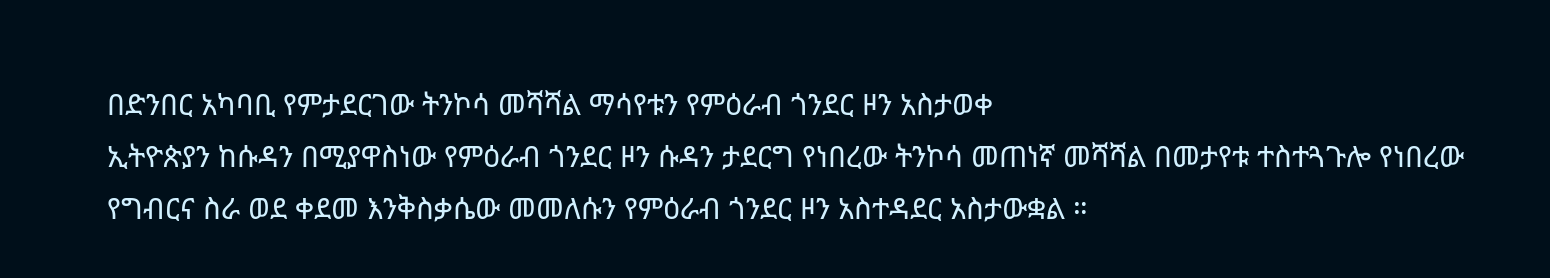በድንበር አካባቢ የምታደርገው ትንኮሳ መሻሻል ማሳየቱን የምዕራብ ጎንደር ዞን አስታወቀ
ኢትዮጵያን ከሱዳን በሚያዋስነው የምዕራብ ጎንደር ዞን ሱዳን ታደርግ የነበረው ትንኮሳ መጠነኛ መሻሻል በመታየቱ ተስተጓጉሎ የነበረው የግብርና ስራ ወደ ቀደመ እንቅስቃሴው መመለሱን የምዕራብ ጎንደር ዞን አስተዳደር አስታውቋል ።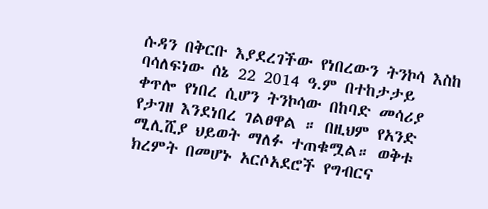ሱዳን በቅርቡ እያደረገችው የነበረውን ትንኮሳ እስከ ባሳለፍነው ሰኔ 22 2014 ዓ.ም በተከታታይ ቀጥሎ የነበረ ሲሆን ትንኮሳው በከባድ መሳሪያ የታገዘ እንደነበረ ገልፀዋል ። በዚህም የአንድ ሚሊሺያ ህይወት ማለፉ ተጠቁሟል። ወቅቱ ክረምት በመሆኑ አርሶአደሮች የግብርና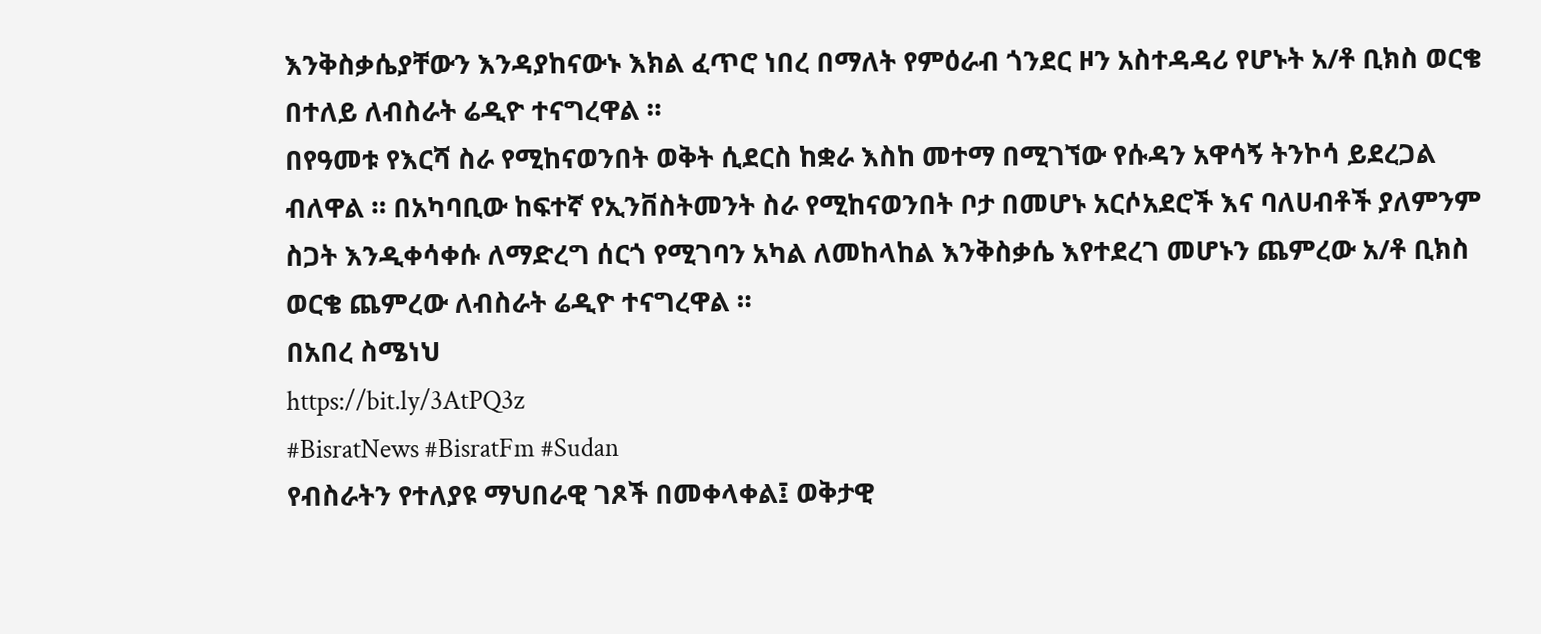እንቅስቃሴያቸውን እንዳያከናውኑ እክል ፈጥሮ ነበረ በማለት የምዕራብ ጎንደር ዞን አስተዳዳሪ የሆኑት አ/ቶ ቢክስ ወርቄ በተለይ ለብስራት ሬዲዮ ተናግረዋል ።
በየዓመቱ የእርሻ ስራ የሚከናወንበት ወቅት ሲደርስ ከቋራ እስከ መተማ በሚገኘው የሱዳን አዋሳኝ ትንኮሳ ይደረጋል ብለዋል ። በአካባቢው ከፍተኛ የኢንቨስትመንት ስራ የሚከናወንበት ቦታ በመሆኑ አርሶአደሮች እና ባለሀብቶች ያለምንም ስጋት እንዲቀሳቀሱ ለማድረግ ሰርጎ የሚገባን አካል ለመከላከል እንቅስቃሴ እየተደረገ መሆኑን ጨምረው አ/ቶ ቢክስ ወርቄ ጨምረው ለብስራት ሬዲዮ ተናግረዋል ።
በአበረ ስሜነህ
https://bit.ly/3AtPQ3z
#BisratNews #BisratFm #Sudan
የብስራትን የተለያዩ ማህበራዊ ገጾች በመቀላቀል፤ ወቅታዊ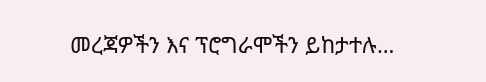መረጃዎችን እና ፕሮግራሞችን ይከታተሉ…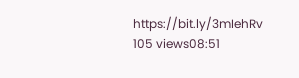https://bit.ly/3mIehRv
105 views08:51